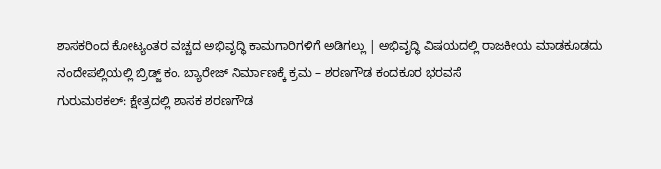ಶಾಸಕರಿಂದ ಕೋಟ್ಯಂತರ ವಚ್ಚದ ಅಭಿವೃದ್ಧಿ ಕಾಮಗಾರಿಗಳಿಗೆ ಅಡಿಗಲ್ಲು | ಅಭಿವೃದ್ಧಿ ವಿಷಯದಲ್ಲಿ ರಾಜಕೀಯ ಮಾಡಕೂಡದು
ನಂದೇಪಲ್ಲಿಯಲ್ಲಿ ಬ್ರಿಡ್ಜ್ ಕಂ. ಬ್ಯಾರೇಜ್ ನಿರ್ಮಾಣಕ್ಕೆ ಕ್ರಮ – ಶರಣಗೌಡ ಕಂದಕೂರ ಭರವಸೆ
ಗುರುಮಠಕಲ್: ಕ್ಷೇತ್ರದಲ್ಲಿ ಶಾಸಕ ಶರಣಗೌಡ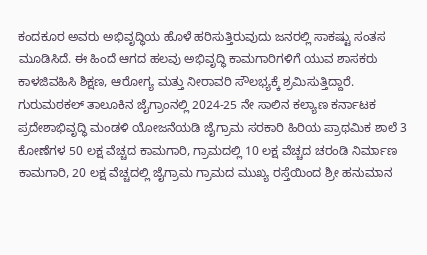ಕಂದಕೂರ ಅವರು ಅಭಿವೃದ್ಧಿಯ ಹೊಳೆ ಹರಿಸುತ್ತಿರುವುದು ಜನರಲ್ಲಿ ಸಾಕಷ್ಟು ಸಂತಸ ಮೂಡಿಸಿದೆ. ಈ ಹಿಂದೆ ಆಗದ ಹಲವು ಅಭಿವೃದ್ಧಿ ಕಾಮಗಾರಿಗಳಿಗೆ ಯುವ ಶಾಸಕರು ಕಾಳಜಿವಹಿಸಿ ಶಿಕ್ಷಣ, ಆರೋಗ್ಯ ಮತ್ತು ನೀರಾವರಿ ಸೌಲಭ್ಯಕ್ಕೆ ಶ್ರಮಿಸುತ್ತಿದ್ದಾರೆ.
ಗುರುಮಠಕಲ್ ತಾಲೂಕಿನ ಜೈಗ್ರಾಂನಲ್ಲಿ 2024-25 ನೇ ಸಾಲಿನ ಕಲ್ಯಾಣ ಕರ್ನಾಟಕ ಪ್ರದೇಶಾಭಿವೃದ್ಧಿ ಮಂಡಳಿ ಯೋಜನೆಯಡಿ ಜೈಗ್ರಾಮ ಸರಕಾರಿ ಹಿರಿಯ ಪ್ರಾಥಮಿಕ ಶಾಲೆ 3 ಕೋಣೆಗಳ 50 ಲಕ್ಷ ವೆಚ್ಚದ ಕಾಮಗಾರಿ, ಗ್ರಾಮದಲ್ಲಿ 10 ಲಕ್ಷ ವೆಚ್ಚದ ಚರಂಡಿ ನಿರ್ಮಾಣ ಕಾಮಗಾರಿ, 20 ಲಕ್ಷ ವೆಚ್ಚದಲ್ಲಿ ಜೈಗ್ರಾಮ ಗ್ರಾಮದ ಮುಖ್ಯ ರಸ್ತೆಯಿಂದ ಶ್ರೀ ಹನುಮಾನ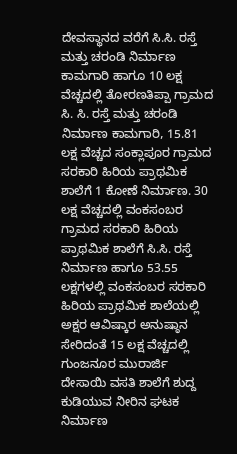ದೇವಸ್ಥಾನದ ವರೆಗೆ ಸಿ.ಸಿ. ರಸ್ತೆ ಮತ್ತು ಚರಂಡಿ ನಿರ್ಮಾಣ ಕಾಮಗಾರಿ ಹಾಗೂ 10 ಲಕ್ಷ ವೆಚ್ಚದಲ್ಲಿ ತೋರಣತಿಪ್ಪಾ ಗ್ರಾಮದ ಸಿ. ಸಿ. ರಸ್ತೆ ಮತ್ತು ಚರಂಡಿ ನಿರ್ಮಾಣ ಕಾಮಗಾರಿ, 15.81 ಲಕ್ಷ ವೆಚ್ಚದ ಸಂಕ್ಲಾಪೂರ ಗ್ರಾಮದ ಸರಕಾರಿ ಹಿರಿಯ ಪ್ರಾಥಮಿಕ ಶಾಲೆಗೆ 1 ಕೋಣೆ ನಿರ್ಮಾಣ. 30 ಲಕ್ಷ ವೆಚ್ಚದಲ್ಲಿ ವಂಕಸಂಬರ ಗ್ರಾಮದ ಸರಕಾರಿ ಹಿರಿಯ ಪ್ರಾಥಮಿಕ ಶಾಲೆಗೆ ಸಿ.ಸಿ. ರಸ್ತೆ ನಿರ್ಮಾಣ ಹಾಗೂ 53.55 ಲಕ್ಷಗಳಲ್ಲಿ ವಂಕಸಂಬರ ಸರಕಾರಿ ಹಿರಿಯ ಪ್ರಾಥಮಿಕ ಶಾಲೆಯಲ್ಲಿ ಅಕ್ಷರ ಆವಿಷ್ಕಾರ ಅನುಷ್ಠಾನ ಸೇರಿದಂತೆ 15 ಲಕ್ಷ ವೆಚ್ಚದಲ್ಲಿ ಗುಂಜನೂರ ಮುರಾರ್ಜಿ ದೇಸಾಯಿ ವಸತಿ ಶಾಲೆಗೆ ಶುದ್ದ ಕುಡಿಯುವ ನೀರಿನ ಘಟಕ ನಿರ್ಮಾಣ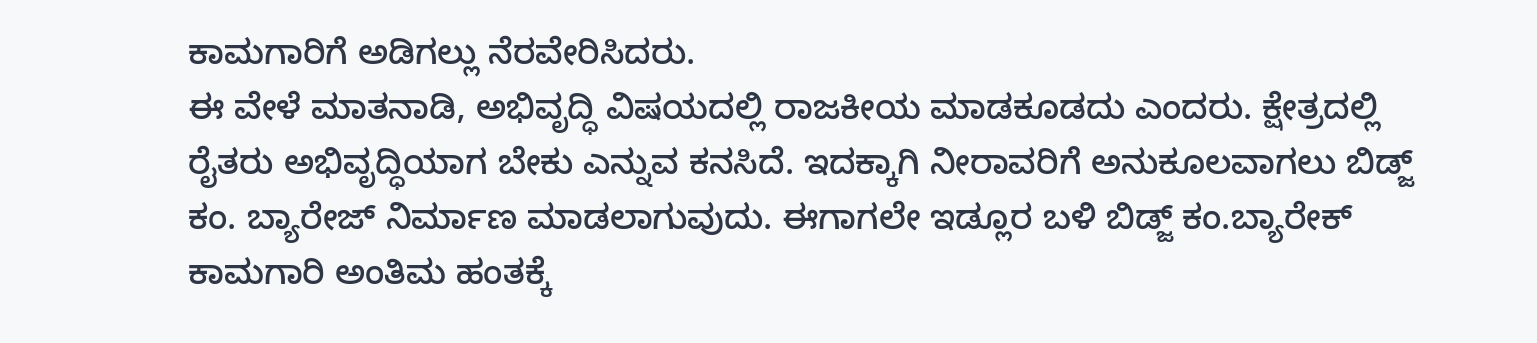ಕಾಮಗಾರಿಗೆ ಅಡಿಗಲ್ಲು ನೆರವೇರಿಸಿದರು.
ಈ ವೇಳೆ ಮಾತನಾಡಿ, ಅಭಿವೃದ್ಧಿ ವಿಷಯದಲ್ಲಿ ರಾಜಕೀಯ ಮಾಡಕೂಡದು ಎಂದರು. ಕ್ಷೇತ್ರದಲ್ಲಿ ರೈತರು ಅಭಿವೃದ್ಧಿಯಾಗ ಬೇಕು ಎನ್ನುವ ಕನಸಿದೆ. ಇದಕ್ಕಾಗಿ ನೀರಾವರಿಗೆ ಅನುಕೂಲವಾಗಲು ಬಿಡ್ಜ್ ಕಂ. ಬ್ಯಾರೇಜ್ ನಿರ್ಮಾಣ ಮಾಡಲಾಗುವುದು. ಈಗಾಗಲೇ ಇಡ್ಲೂರ ಬಳಿ ಬಿಡ್ಜ್ ಕಂ.ಬ್ಯಾರೇಕ್ ಕಾಮಗಾರಿ ಅಂತಿಮ ಹಂತಕ್ಕೆ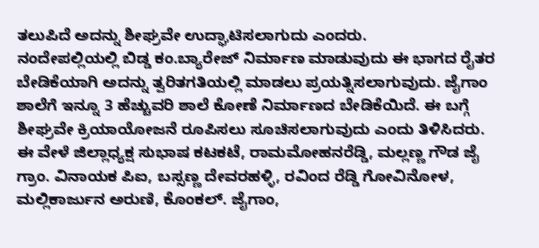ತಲುಪಿದೆ ಅದನ್ನು ಶೀಘ್ರವೇ ಉದ್ಘಾಟಿಸಲಾಗುದು ಎಂದರು.
ನಂದೇಪಲ್ಲಿಯಲ್ಲಿ ಬಿಡ್ಡ ಕಂ.ಬ್ಯಾರೇಜ್ ನಿರ್ಮಾಣ ಮಾಡುವುದು ಈ ಭಾಗದ ರೈತರ ಬೇಡಿಕೆಯಾಗಿ ಅದನ್ನು ತ್ವರಿತಗತಿಯಲ್ಲಿ ಮಾಡಲು ಪ್ರಯತ್ನಿಸಲಾಗುವುದು. ಜೈಗಾಂ ಶಾಲೆಗೆ ಇನ್ನೂ 3 ಹೆಚ್ಚುವರಿ ಶಾಲೆ ಕೋಣೆ ನಿರ್ಮಾಣದ ಬೇಡಿಕೆಯಿದೆ. ಈ ಬಗ್ಗೆ ಶೀಘ್ರವೇ ಕ್ರಿಯಾಯೋಜನೆ ರೂಪಿಸಲು ಸೂಚಿಸಲಾಗುವುದು ಎಂದು ತಿಳಿಸಿದರು.
ಈ ವೇಳೆ ಜಿಲ್ಲಾಧ್ಯಕ್ಷ ಸುಭಾಷ ಕಟಕಟೆ, ರಾಮಮೋಹನರೆಡ್ಡಿ, ಮಲ್ಲಣ್ಣ ಗೌಡ ಜೈ ಗ್ರಾಂ. ವಿನಾಯಕ ಪಿಐ, ಬಸ್ಸಣ್ಣ ದೇವರಹಳ್ಳಿ, ರವಿಂದ ರೆಡ್ಡಿ ಗೋವಿನೋಳ, ಮಲ್ಲಿಕಾರ್ಜುನ ಅರುಣಿ, ಕೊಂಕಲ್. ಜೈಗಾಂ,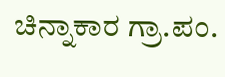ಚಿನ್ನಾಕಾರ ಗ್ರಾ.ಪಂ.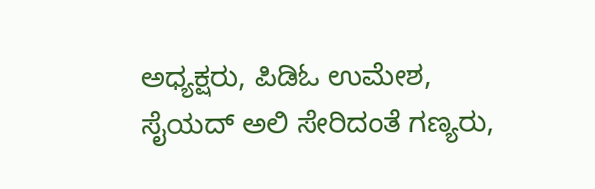ಅಧ್ಯಕ್ಷರು, ಪಿಡಿಓ ಉಮೇಶ, ಸೈಯದ್ ಅಲಿ ಸೇರಿದಂತೆ ಗಣ್ಯರು,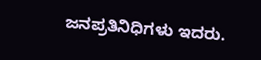ಜನಪ್ರತಿನಿಧಿಗಳು ಇದರು.